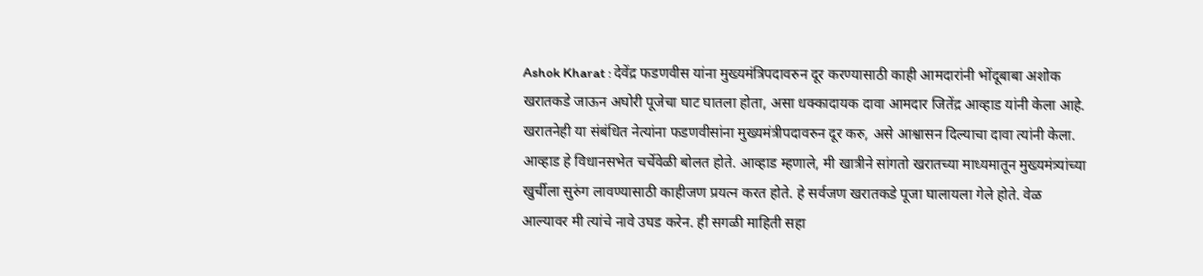Ashok Kharat : देवेंद्र फडणवीस यांना मुख्यमंत्रिपदावरुन दूर करण्यासाठी काही आमदारांनी भोंदूबाबा अशोक खरातकडे जाऊन अघोरी पूजेचा घाट घातला होता, असा धक्कादायक दावा आमदार जितेंद्र आव्हाड यांनी केला आहे. खरातनेही या संबंधित नेत्यांना फडणवीसांना मुख्यमंत्रीपदावरुन दूर करु, असे आश्वासन दिल्याचा दावा त्यांनी केला. आव्हाड हे विधानसभेत चर्चेवेळी बोलत होते. आव्हाड म्हणाले, मी खात्रीने सांगतो खरातच्या माध्यमातून मुख्यमंत्र्यांच्या खुर्चीला सुरुंग लावण्यासाठी काहीजण प्रयत्न करत होते. हे सर्वजण खरातकडे पूजा घालायला गेले होते. वेळ आल्यावर मी त्यांचे नावे उघड करेन. ही सगळी माहिती सहा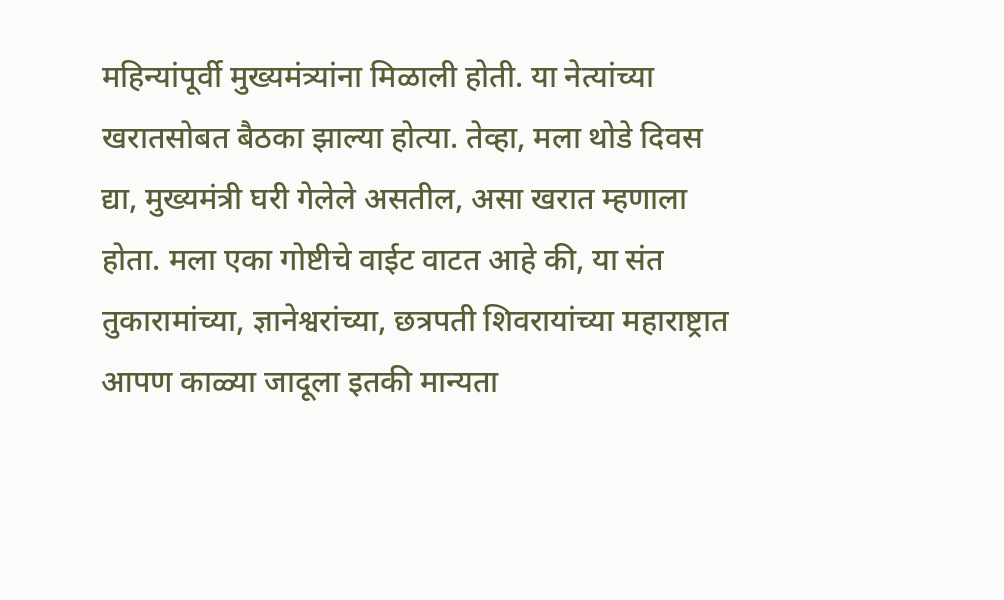महिन्यांपूर्वी मुख्यमंत्र्यांना मिळाली होती. या नेत्यांच्या खरातसोबत बैठका झाल्या होत्या. तेव्हा, मला थोडे दिवस द्या, मुख्यमंत्री घरी गेलेले असतील, असा खरात म्हणाला होता. मला एका गोष्टीचे वाईट वाटत आहे की, या संत तुकारामांच्या, ज्ञानेश्वरांच्या, छत्रपती शिवरायांच्या महाराष्ट्रात आपण काळ्या जादूला इतकी मान्यता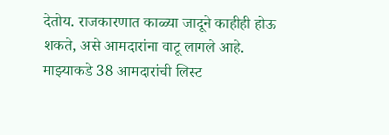देतोय. राजकारणात काळ्या जादूने काहीही होऊ शकते, असे आमदारांना वाटू लागले आहे. माझ्याकडे 38 आमदारांची लिस्ट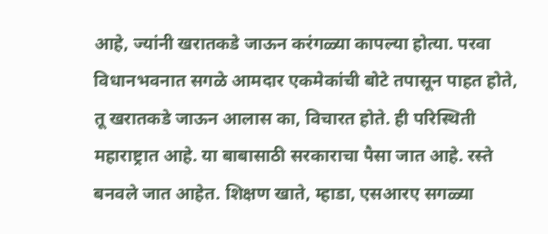आहे, ज्यांनी खरातकडे जाऊन करंगळ्या कापल्या होत्या. परवा विधानभवनात सगळे आमदार एकमेकांची बोटे तपासून पाहत होते, तू खरातकडे जाऊन आलास का, विचारत होते. ही परिस्थिती महाराष्ट्रात आहे. या बाबासाठी सरकाराचा पैसा जात आहे. रस्ते बनवले जात आहेत. शिक्षण खाते, म्हाडा, एसआरए सगळ्या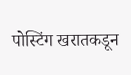पोस्टिंग खरातकडून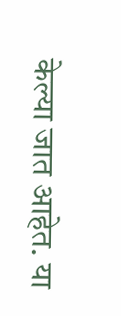केल्या जात आहेत. या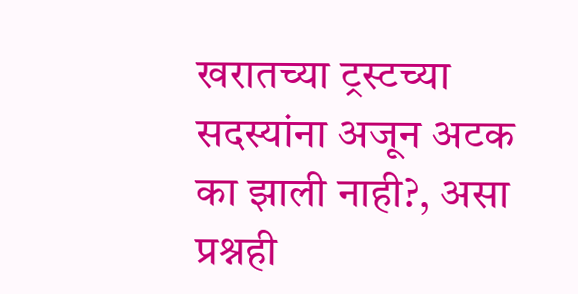खरातच्या ट्रस्टच्या सदस्यांना अजून अटक का झाली नाही?, असा प्रश्नही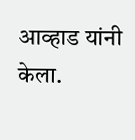आव्हाड यांनी केला.